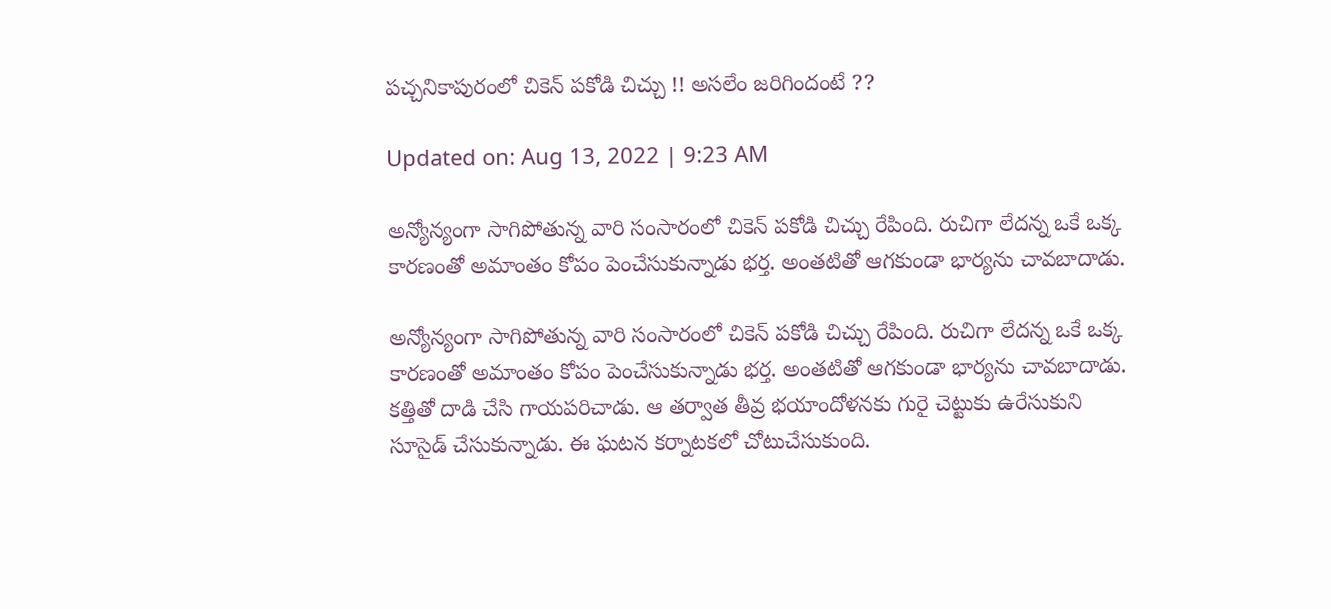పచ్చనికాపురంలో చికెన్‌ పకోడి చిచ్చు !! అసలేం జరిగిందంటే ??

Updated on: Aug 13, 2022 | 9:23 AM

అన్యోన్యంగా సాగిపోతున్న వారి సంసారంలో చికెన్ పకోడి చిచ్చు రేపింది. రుచిగా లేదన్న ఒకే ఒక్క కారణంతో అమాంతం కోపం పెంచేసుకున్నాడు భర్త. అంతటితో ఆగకుండా భార్యను చావబాదాడు.

అన్యోన్యంగా సాగిపోతున్న వారి సంసారంలో చికెన్ పకోడి చిచ్చు రేపింది. రుచిగా లేదన్న ఒకే ఒక్క కారణంతో అమాంతం కోపం పెంచేసుకున్నాడు భర్త. అంతటితో ఆగకుండా భార్యను చావబాదాడు. కత్తితో దాడి చేసి గాయపరిచాడు. ఆ తర్వాత తీవ్ర భయాందోళనకు గురై చెట్టుకు ఉరేసుకుని సూసైడ్ చేసుకున్నాడు. ఈ ఘటన కర్నాటకలో చోటుచేసుకుంది.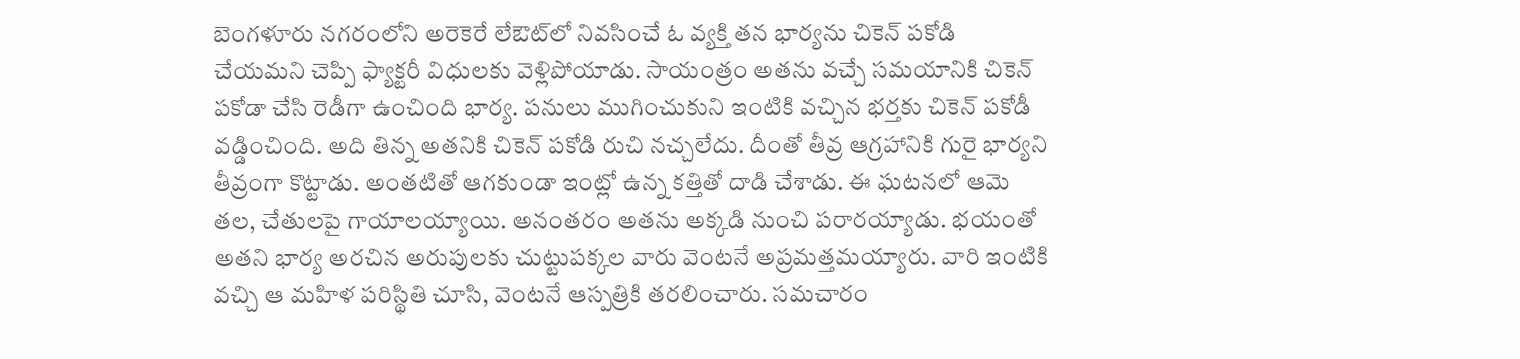బెంగళూరు నగరంలోని అరెకెరే లేఔట్‌లో నివసించే ఓ వ్యక్తి తన భార్యను చికెన్‌ పకోడి చేయమని చెప్పి ఫ్యాక్టరీ విధులకు వెళ్లిపోయాడు. సాయంత్రం అతను వచ్చే సమయానికి చికెన్ పకోడా చేసి రెడీగా ఉంచింది భార్య. పనులు ముగించుకుని ఇంటికి వచ్చిన భర్తకు చికెన్ పకోడీ వడ్డించింది. అది తిన్న అతనికి చికెన్ పకోడి రుచి నచ్చలేదు. దీంతో తీవ్ర ఆగ్రహానికి గురై భార్యని తీవ్రంగా కొట్టాడు. అంతటితో ఆగకుండా ఇంట్లో ఉన్న కత్తితో దాడి చేశాడు. ఈ ఘటనలో ఆమె తల, చేతులపై గాయాలయ్యాయి. అనంతరం అతను అక్కడి నుంచి పరారయ్యాడు. భయంతో అతని భార్య అరచిన అరుపులకు చుట్టుపక్కల వారు వెంటనే అప్రమత్తమయ్యారు. వారి ఇంటికి వచ్చి ఆ మహిళ పరిస్థితి చూసి, వెంటనే ఆస్పత్రికి తరలించారు. సమచారం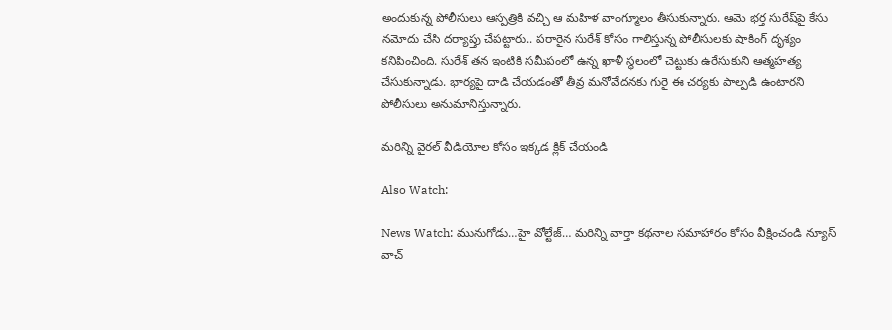అందుకున్న పోలీసులు ఆస్పత్రికి వచ్చి ఆ మహిళ వాంగ్మూలం తీసుకున్నారు. ఆమె భర్త సురేష్‌పై కేసు నమోదు చేసి దర్యాప్తు చేపట్టారు.. పరారైన సురేశ్ కోసం గాలిస్తున్న పోలీసులకు షాకింగ్ దృశ్యం కనిపించింది. సురేశ్ తన ఇంటికి సమీపంలో ఉన్న ఖాళీ స్థలంలో చెట్టుకు ఉరేసుకుని ఆత్మహత్య చేసుకున్నాడు. భార్యపై దాడి చేయడంతో తీవ్ర మనోవేదనకు గురై ఈ చర్యకు పాల్పడి ఉంటారని పోలీసులు అనుమానిస్తున్నారు.

మరిన్ని వైరల్ వీడియోల కోసం ఇక్కడ క్లిక్ చేయండి

Also Watch:

News Watch: మునుగోడు…హై వోల్టేజ్… మరిన్ని వార్తా కథనాల సమాహారం కోసం వీక్షించండి న్యూస్ వాచ్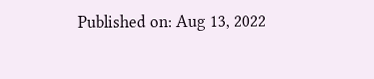Published on: Aug 13, 2022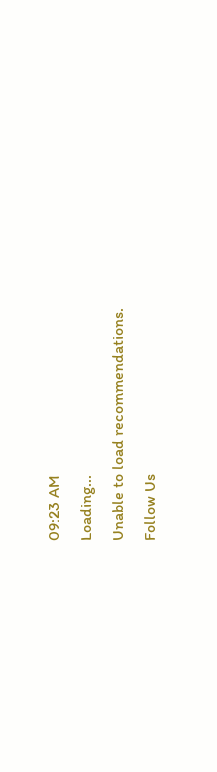09:23 AM
Loading...
Unable to load recommendations.
Follow Us